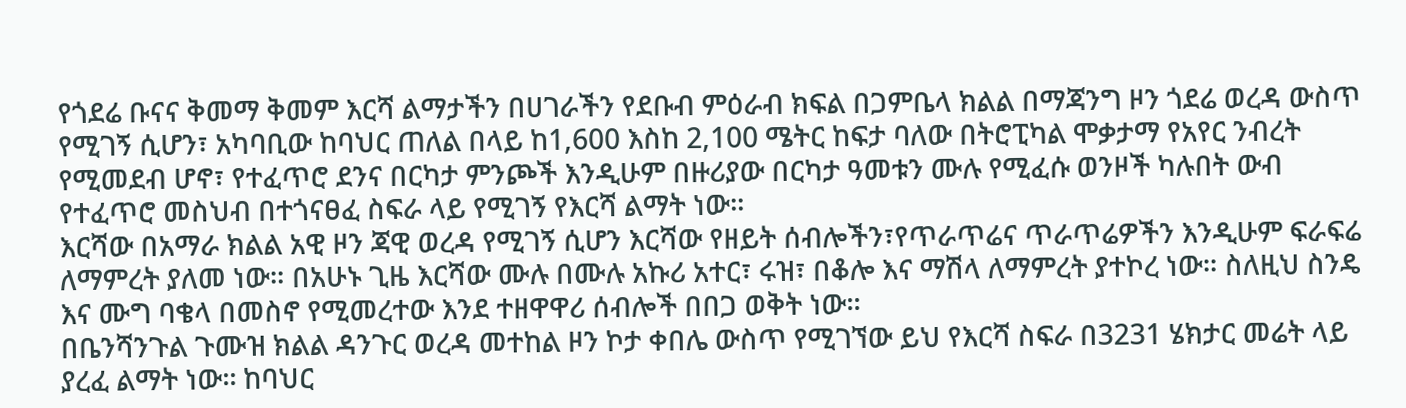የጎደሬ ቡናና ቅመማ ቅመም እርሻ ልማታችን በሀገራችን የደቡብ ምዕራብ ክፍል በጋምቤላ ክልል በማጃንግ ዞን ጎደሬ ወረዳ ውስጥ የሚገኝ ሲሆን፣ አካባቢው ከባህር ጠለል በላይ ከ1,600 እስከ 2,100 ሜትር ከፍታ ባለው በትሮፒካል ሞቃታማ የአየር ንብረት የሚመደብ ሆኖ፣ የተፈጥሮ ደንና በርካታ ምንጮች እንዲሁም በዙሪያው በርካታ ዓመቱን ሙሉ የሚፈሱ ወንዞች ካሉበት ውብ የተፈጥሮ መስህብ በተጎናፀፈ ስፍራ ላይ የሚገኝ የእርሻ ልማት ነው፡፡
እርሻው በአማራ ክልል አዊ ዞን ጃዊ ወረዳ የሚገኝ ሲሆን እርሻው የዘይት ሰብሎችን፣የጥራጥሬና ጥራጥሬዎችን እንዲሁም ፍራፍሬ ለማምረት ያለመ ነው። በአሁኑ ጊዜ እርሻው ሙሉ በሙሉ አኩሪ አተር፣ ሩዝ፣ በቆሎ እና ማሽላ ለማምረት ያተኮረ ነው። ስለዚህ ስንዴ እና ሙግ ባቄላ በመስኖ የሚመረተው እንደ ተዘዋዋሪ ሰብሎች በበጋ ወቅት ነው።
በቤንሻንጉል ጉሙዝ ክልል ዳንጉር ወረዳ መተከል ዞን ኮታ ቀበሌ ውስጥ የሚገኘው ይህ የእርሻ ስፍራ በ3231 ሄክታር መሬት ላይ ያረፈ ልማት ነው፡፡ ከባህር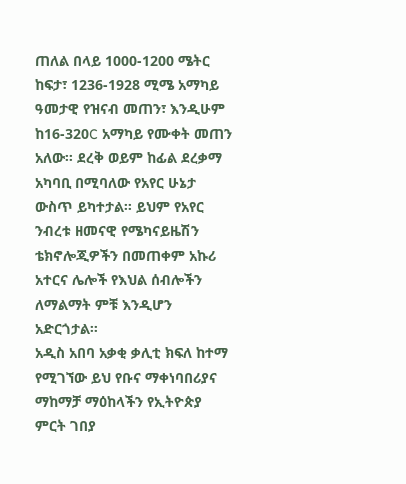ጠለል በላይ 1000-1200 ሜትር ከፍታ፣ 1236-1928 ሚሜ አማካይ ዓመታዊ የዝናብ መጠን፣ እንዲሁም ከ16-320C አማካይ የሙቀት መጠን አለው፡፡ ደረቅ ወይም ከፊል ደረቃማ አካባቢ በሚባለው የአየር ሁኔታ ውስጥ ይካተታል፡፡ ይህም የአየር ንብረቱ ዘመናዊ የሜካናይዜሽን ቴክኖሎጂዎችን በመጠቀም አኩሪ አተርና ሌሎች የእህል ሰብሎችን ለማልማት ምቹ እንዲሆን አድርጎታል።
አዲስ አበባ አቃቂ ቃሊቲ ክፍለ ከተማ የሚገኘው ይህ የቡና ማቀነባበሪያና ማከማቻ ማዕከላችን የኢትዮጵያ ምርት ገበያ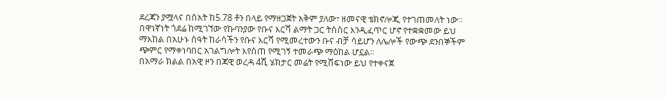ደረጃን ያሟላና በሰአት ከ5.78 ቶን በላይ የማዘጋጀት አቅም ያለው፣ ዘመናዊ ቴክኖሎጂ የተገጠመለት ነው። በዋነኛነት ጎደሬ ከሚገኘው የኩባንያው የቡና እርሻ ልማት ጋር ትስስር እንዲፈጥር ሆኖ የተቋቋመው ይህ ማእከል በአሁኑ ሰዓት ከራሳችን የቡና እርሻ የሚመረተውን ቡና ብቻ ሳይሆን ለሌሎች የውጭ ደንበኞችም ጭምር የማቀነባበር አገልግሎት እየሰጠ የሚገኝ ተመራጭ ማዕከል ሆኗል፡፡
በአማራ ክልል በአዊ ዞን በጃዊ ወረዳ 4ሺ ሄክታር መሬት የሚሸፍነው ይህ የተቀናጀ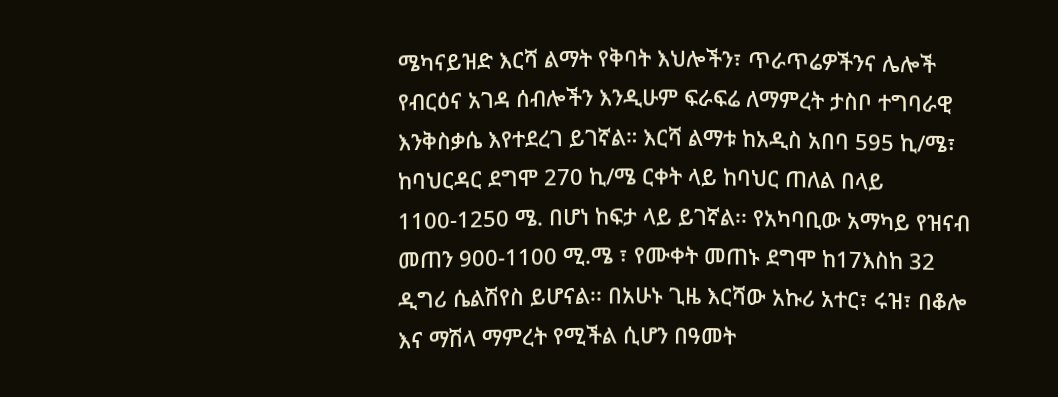ሜካናይዝድ እርሻ ልማት የቅባት እህሎችን፣ ጥራጥሬዎችንና ሌሎች የብርዕና አገዳ ሰብሎችን እንዲሁም ፍራፍሬ ለማምረት ታስቦ ተግባራዊ እንቅስቃሴ እየተደረገ ይገኛል። እርሻ ልማቱ ከአዲስ አበባ 595 ኪ/ሜ፣ ከባህርዳር ደግሞ 270 ኪ/ሜ ርቀት ላይ ከባህር ጠለል በላይ 1100-1250 ሜ. በሆነ ከፍታ ላይ ይገኛል፡፡ የአካባቢው አማካይ የዝናብ መጠን 900-1100 ሚ.ሜ ፣ የሙቀት መጠኑ ደግሞ ከ17እስከ 32 ዲግሪ ሴልሽየስ ይሆናል፡፡ በአሁኑ ጊዜ እርሻው አኩሪ አተር፣ ሩዝ፣ በቆሎ እና ማሽላ ማምረት የሚችል ሲሆን በዓመት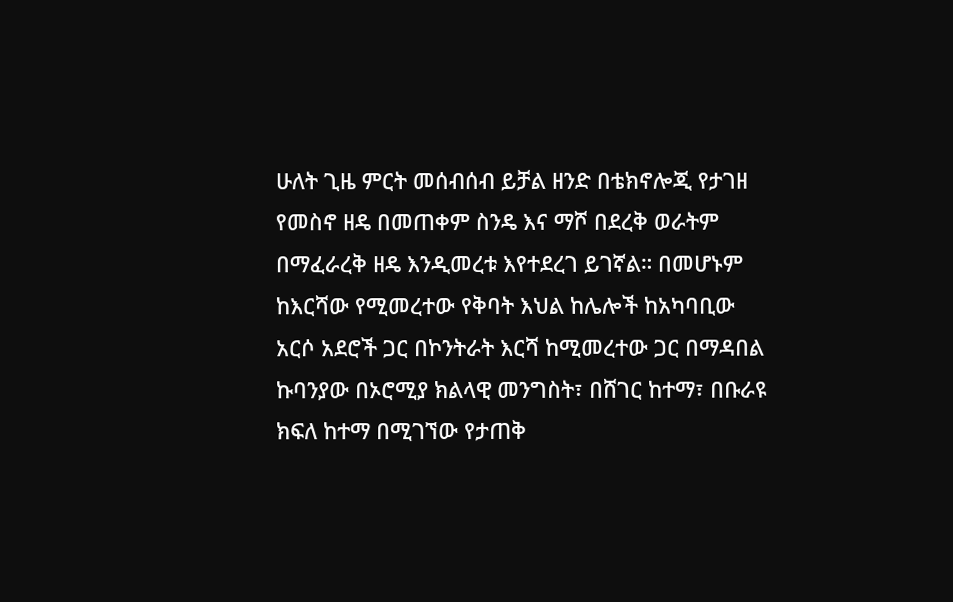ሁለት ጊዜ ምርት መሰብሰብ ይቻል ዘንድ በቴክኖሎጂ የታገዘ የመስኖ ዘዴ በመጠቀም ስንዴ እና ማሾ በደረቅ ወራትም በማፈራረቅ ዘዴ እንዲመረቱ እየተደረገ ይገኛል። በመሆኑም ከእርሻው የሚመረተው የቅባት እህል ከሌሎች ከአካባቢው አርሶ አደሮች ጋር በኮንትራት እርሻ ከሚመረተው ጋር በማዳበል ኩባንያው በኦሮሚያ ክልላዊ መንግስት፣ በሸገር ከተማ፣ በቡራዩ ክፍለ ከተማ በሚገኘው የታጠቅ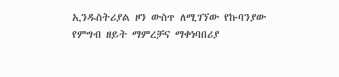ኢንዱስትሪያል ዞን ውስጥ ለሚገኘው የኩባንያው የምግብ ዘይት ማምረቻና ማቀነባበሪያ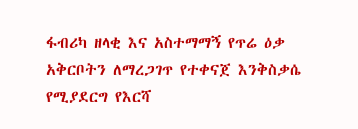ፋብሪካ ዘላቂ እና አስተማማኝ የጥሬ ዕቃ አቅርቦትን ለማረጋገጥ የተቀናጀ እንቅስቃሴ የሚያደርግ የእርሻ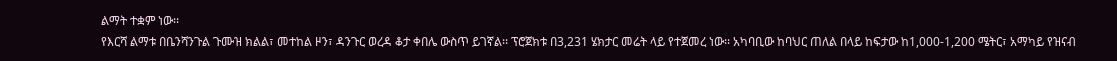ልማት ተቋም ነው፡፡
የእርሻ ልማቱ በቤንሻንጉል ጉሙዝ ክልል፣ መተከል ዞን፣ ዳንጉር ወረዳ ቆታ ቀበሌ ውስጥ ይገኛል፡፡ ፕሮጀክቱ በ3,231 ሄክታር መሬት ላይ የተጀመረ ነው፡፡ አካባቢው ከባህር ጠለል በላይ ከፍታው ከ1,000-1,200 ሜትር፣ አማካይ የዝናብ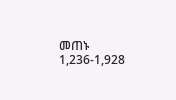መጠኑ 1,236-1,928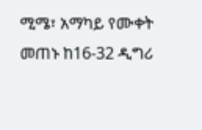ሚሜ፣ አማካይ የሙቀት መጠኑ ከ16-32 ዲግሪ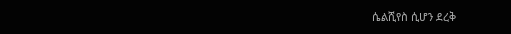ሴልሺየስ ሲሆን ደረቅ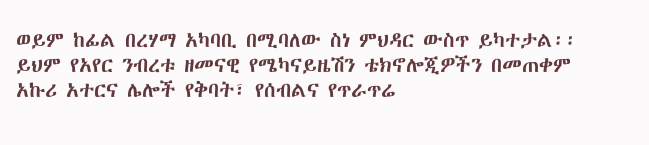ወይም ከፊል በረሃማ አካባቢ በሚባለው ስነ ምህዳር ውስጥ ይካተታል፡፡ ይህም የአየር ንብረቱ ዘመናዊ የሜካናይዜሽን ቴክኖሎጂዎችን በመጠቀም አኩሪ አተርና ሌሎች የቅባት፣ የሰብልና የጥራጥሬ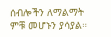ሰብሎችን ለማልማት ምቹ መሆኑን ያሳያል።